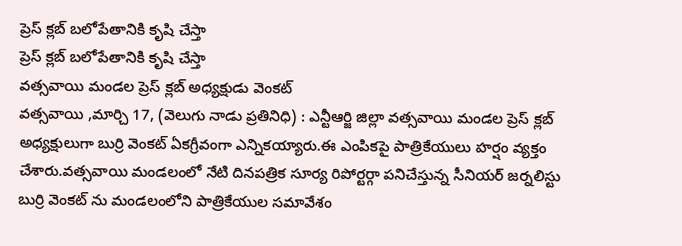ప్రెస్ క్లబ్ బలోపేతానికి కృషి చేస్తా
ప్రెస్ క్లబ్ బలోపేతానికి కృషి చేస్తా
వత్సవాయి మండల ప్రెస్ క్లబ్ అధ్యక్షుడు వెంకట్
వత్సవాయి ,మార్చి 17, (వెలుగు నాడు ప్రతినిధి) : ఎన్టీఆర్జి జిల్లా వత్సవాయి మండల ప్రెస్ క్లబ్ అధ్యక్షులుగా బుర్రి వెంకట్ ఏకగ్రీవంగా ఎన్నికయ్యారు.ఈ ఎంపికపై పాత్రికేయులు హర్షం వ్యక్తం చేశారు.వత్సవాయి మండలంలో నేటి దినపత్రిక సూర్య రిపోర్టర్గా పనిచేస్తున్న సీనియర్ జర్నలిస్టు బుర్రి వెంకట్ ను మండలంలోని పాత్రికేయుల సమావేశం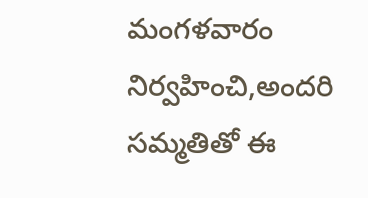మంగళవారం నిర్వహించి,అందరి సమ్మతితో ఈ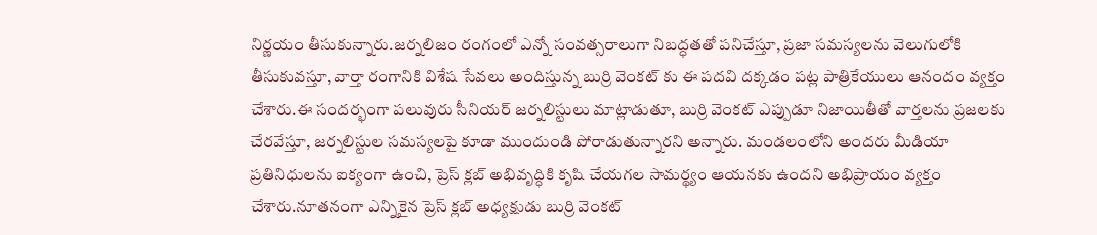నిర్ణయం తీసుకున్నారు.జర్నలిజం రంగంలో ఎన్నో సంవత్సరాలుగా నిబద్ధతతో పనిచేస్తూ, ప్రజా సమస్యలను వెలుగులోకి తీసుకువస్తూ, వార్తా రంగానికి విశేష సేవలు అందిస్తున్న బుర్రి వెంకట్ కు ఈ పదవి దక్కడం పట్ల పాత్రికేయులు ఆనందం వ్యక్తం చేశారు.ఈ సందర్భంగా పలువురు సీనియర్ జర్నలిస్టులు మాట్లాడుతూ, బుర్రి వెంకట్ ఎప్పుడూ నిజాయితీతో వార్తలను ప్రజలకు చేరవేస్తూ, జర్నలిస్టుల సమస్యలపై కూడా ముందుండి పోరాడుతున్నారని అన్నారు. మండలంలోని అందరు మీడియా ప్రతినిధులను ఐక్యంగా ఉంచి, ప్రెస్ క్లబ్ అభివృద్ధికి కృషి చేయగల సామర్థ్యం ఆయనకు ఉందని అభిప్రాయం వ్యక్తం చేశారు.నూతనంగా ఎన్నికైన ప్రెస్ క్లబ్ అధ్యక్షుడు బుర్రి వెంకట్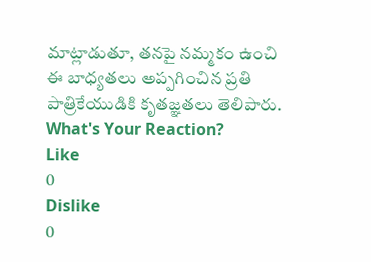మాట్లాడుతూ, తనపై నమ్మకం ఉంచి ఈ బాధ్యతలు అప్పగించిన ప్రతి పాత్రికేయుడికి కృతజ్ఞతలు తెలిపారు.
What's Your Reaction?
Like
0
Dislike
0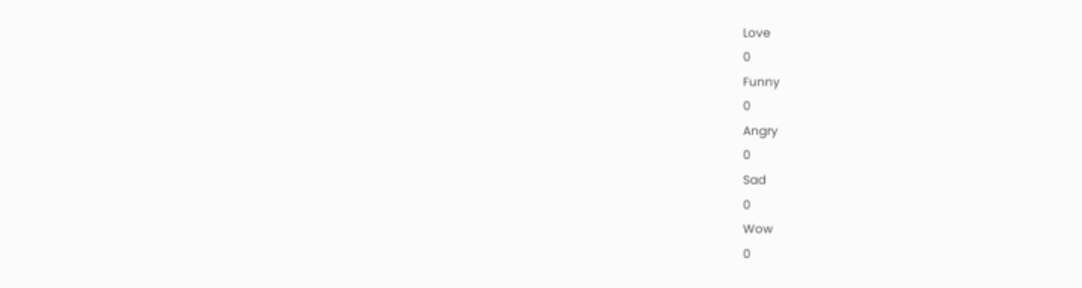Love
0
Funny
0
Angry
0
Sad
0
Wow
0